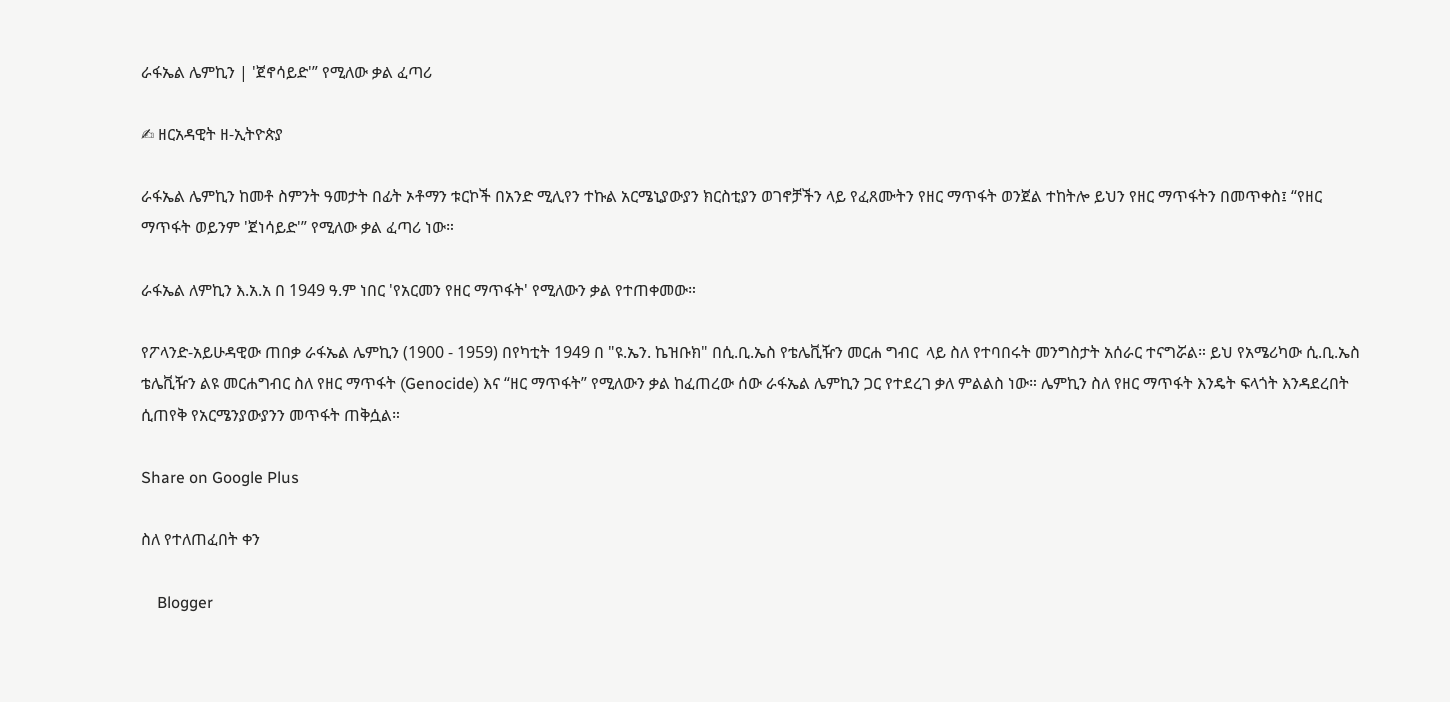ራፋኤል ሌምኪን | 'ጀኖሳይድ'” የሚለው ቃል ፈጣሪ

✍ ዘርአዳዊት ዘ-ኢትዮጵያ

ራፋኤል ሌምኪን ከመቶ ስምንት ዓመታት በፊት ኦቶማን ቱርኮች በአንድ ሚሊየን ተኩል አርሜኒያውያን ክርስቲያን ወገኖቻችን ላይ የፈጸሙትን የዘር ማጥፋት ወንጀል ተከትሎ ይህን የዘር ማጥፋትን በመጥቀስ፤ “የዘር ማጥፋት ወይንም 'ጀነሳይድ'” የሚለው ቃል ፈጣሪ ነው።

ራፋኤል ለምኪን እ.አ.አ በ 1949 ዓ.ም ነበር 'የአርመን የዘር ማጥፋት' የሚለውን ቃል የተጠቀመው።

የፖላንድ-አይሁዳዊው ጠበቃ ራፋኤል ሌምኪን (1900 - 1959) በየካቲት 1949 በ "ዩ.ኤን. ኬዝቡክ" በሲ.ቢ.ኤስ የቴሌቪዥን መርሐ ግብር  ላይ ስለ የተባበሩት መንግስታት አሰራር ተናግሯል። ይህ የአሜሪካው ሲ.ቢ.ኤስ ቴሌቪዥን ልዩ መርሐግብር ስለ የዘር ማጥፋት (Genocide) እና “ዘር ማጥፋት” የሚለውን ቃል ከፈጠረው ሰው ራፋኤል ሌምኪን ጋር የተደረገ ቃለ ምልልስ ነው። ሌምኪን ስለ የዘር ማጥፋት እንዴት ፍላጎት እንዳደረበት ሲጠየቅ የአርሜንያውያንን መጥፋት ጠቅሷል።

Share on Google Plus

ስለ የተለጠፈበት ቀን

    Blogger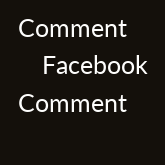Comment
    Facebook Comment